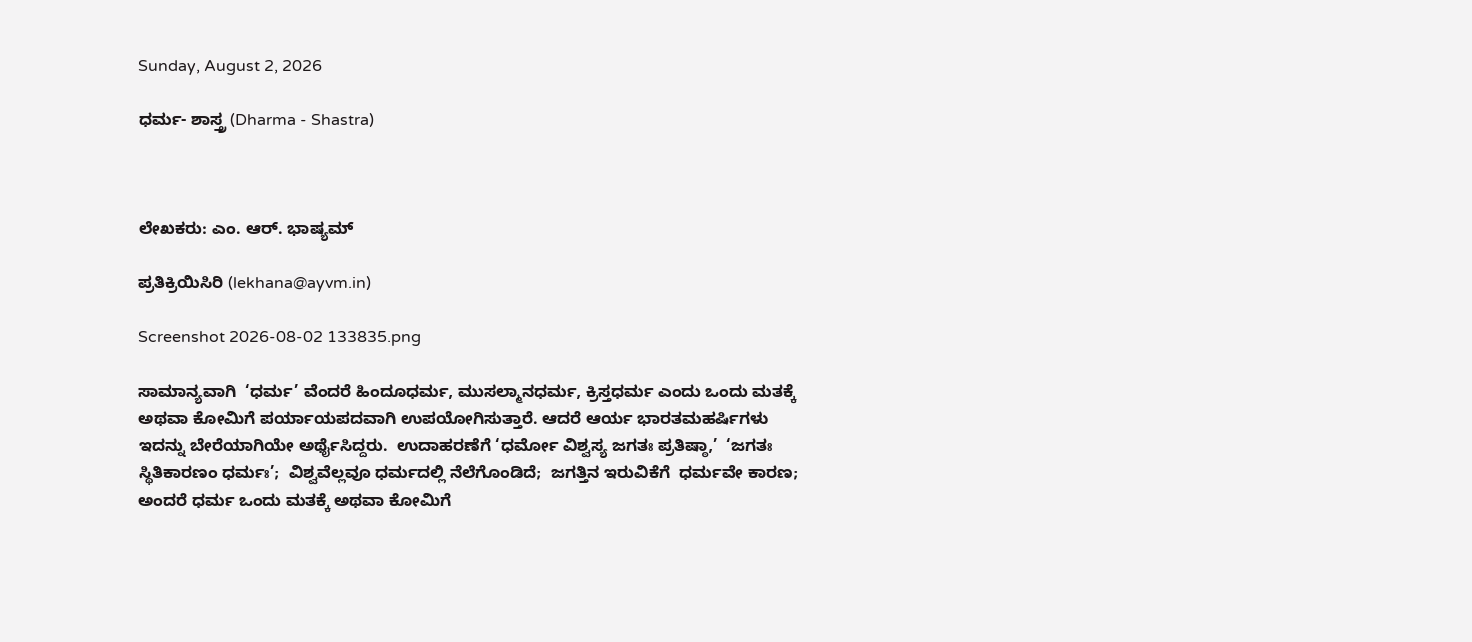Sunday, August 2, 2026

ಧರ್ಮ- ಶಾಸ್ತ್ರ (Dharma - Shastra)



ಲೇಖಕರು: ಎಂ. ಆರ್. ಭಾಷ್ಯಮ್

ಪ್ರತಿಕ್ರಿಯಿಸಿರಿ (lekhana@ayvm.in)

Screenshot 2026-08-02 133835.png

ಸಾಮಾನ್ಯವಾಗಿ  ‘ಧರ್ಮ’ ವೆಂದರೆ ಹಿಂದೂಧರ್ಮ, ಮುಸಲ್ಮಾನಧರ್ಮ, ಕ್ರಿಸ್ತಧರ್ಮ ಎಂದು ಒಂದು ಮತಕ್ಕೆ ಅಥವಾ ಕೋಮಿಗೆ ಪರ್ಯಾಯಪದವಾಗಿ ಉಪಯೋಗಿಸುತ್ತಾರೆ. ಆದರೆ ಆರ್ಯ ಭಾರತಮಹರ್ಷಿಗಳು ಇದನ್ನು ಬೇರೆಯಾಗಿಯೇ ಅರ್ಥೈಸಿದ್ದರು.  ಉದಾಹರಣೆಗೆ ‘ಧರ್ಮೋ ವಿಶ್ವಸ್ಯ ಜಗತಃ ಪ್ರತಿಷ್ಠಾ,’  ‘ಜಗತಃ ಸ್ಥಿತಿಕಾರಣಂ ಧರ್ಮಃ’;  ವಿಶ್ವವೆಲ್ಲವೂ ಧರ್ಮದಲ್ಲಿ ನೆಲೆಗೊಂಡಿದೆ;  ಜಗತ್ತಿನ ಇರುವಿಕೆಗೆ  ಧರ್ಮವೇ ಕಾರಣ; ಅಂದರೆ ಧರ್ಮ ಒಂದು ಮತಕ್ಕೆ ಅಥವಾ ಕೋಮಿಗೆ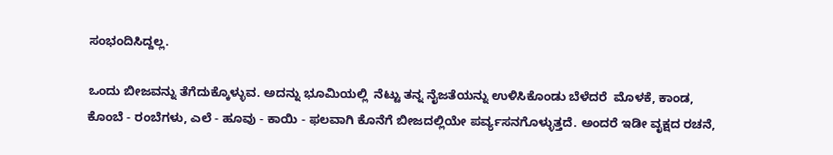ಸಂಭಂದಿಸಿದ್ದಲ್ಲ.

ಒಂದು ಬೀಜವನ್ನು ತೆಗೆದುಕ್ಕೊಳ್ಳುವ. ಅದನ್ನು ಭೂಮಿಯಲ್ಲಿ  ನೆಟ್ಟು ತನ್ನ ನೈಜತೆಯನ್ನು ಉಳಿಸಿಕೊಂಡು ಬೆಳೆದರೆ  ಮೊಳಕೆ, ಕಾಂಡ, ಕೊಂಬೆ - ರಂಬೆಗಳು, ಎಲೆ - ಹೂವು - ಕಾಯಿ - ಫಲವಾಗಿ ಕೊನೆಗೆ ಬೀಜದಲ್ಲಿಯೇ ಪರ್ವ್ಯಸನಗೊಳ್ಳುತ್ತದೆ. ಅಂದರೆ ಇಡೀ ವೃಕ್ಷದ ರಚನೆ,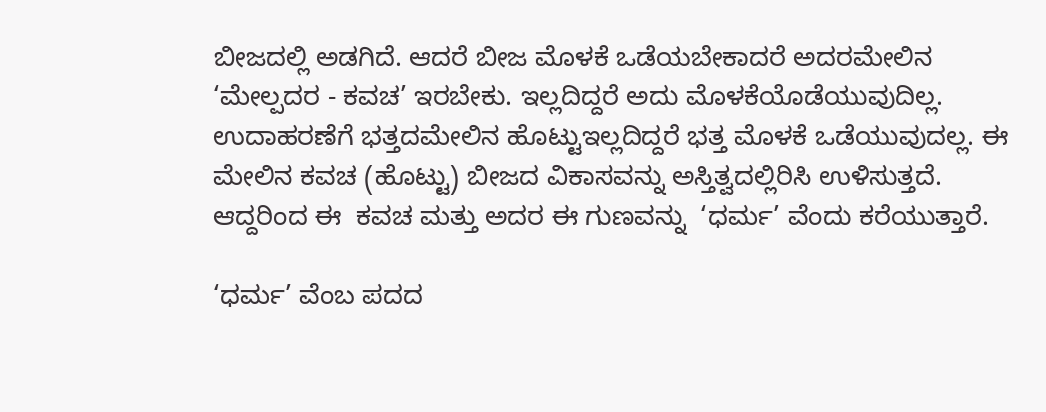ಬೀಜದಲ್ಲಿ ಅಡಗಿದೆ. ಆದರೆ ಬೀಜ ಮೊಳಕೆ ಒಡೆಯಬೇಕಾದರೆ ಅದರಮೇಲಿನ ‘ಮೇಲ್ಪದರ - ಕವಚ’ ಇರಬೇಕು. ಇಲ್ಲದಿದ್ದರೆ ಅದು ಮೊಳಕೆಯೊಡೆಯುವುದಿಲ್ಲ. ಉದಾಹರಣೆಗೆ ಭತ್ತದಮೇಲಿನ ಹೊಟ್ಟುಇಲ್ಲದಿದ್ದರೆ ಭತ್ತ ಮೊಳಕೆ ಒಡೆಯುವುದಲ್ಲ. ಈ ಮೇಲಿನ ಕವಚ (ಹೊಟ್ಟು) ಬೀಜದ ವಿಕಾಸವನ್ನು ಅಸ್ತಿತ್ವದಲ್ಲಿರಿಸಿ ಉಳಿಸುತ್ತದೆ. ಆದ್ದರಿಂದ ಈ  ಕವಚ ಮತ್ತು ಅದರ ಈ ಗುಣವನ್ನು  ‘ಧರ್ಮ’ ವೆಂದು ಕರೆಯುತ್ತಾರೆ.

‘ಧರ್ಮ’ ವೆಂಬ ಪದದ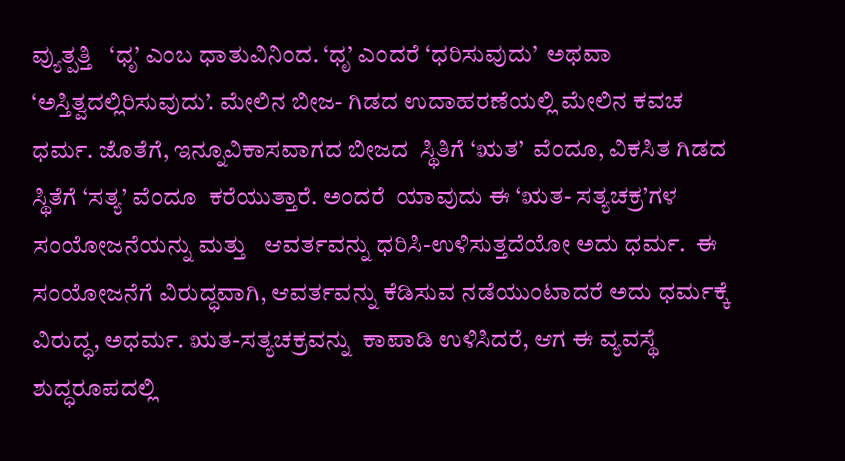ವ್ಯುತ್ಪತ್ತಿ   ‘ಧೃ’ ಎಂಬ ಧಾತುವಿನಿಂದ. ‘ಧೃ’ ಎಂದರೆ ‘ಧರಿಸುವುದು’  ಅಥವಾ ‘ಅಸ್ತಿತ್ವದಲ್ಲಿರಿಸುವುದು’. ಮೇಲಿನ ಬೀಜ- ಗಿಡದ ಉದಾಹರಣೆಯಲ್ಲಿ ಮೇಲಿನ ಕವಚ ಧರ್ಮ. ಜೊತೆಗೆ, ಇನ್ನೂವಿಕಾಸವಾಗದ ಬೀಜದ  ಸ್ಥಿತಿಗೆ ‘ಋತ’  ವೆಂದೂ, ವಿಕಸಿತ ಗಿಡದ ಸ್ಥಿತೆಗೆ ‘ಸತ್ಯ’ ವೆಂದೂ  ಕರೆಯುತ್ತಾರೆ. ಅಂದರೆ  ಯಾವುದು ಈ ‘ಋತ- ಸತ್ಯಚಕ್ರ’ಗಳ  ಸಂಯೋಜನೆಯನ್ನು ಮತ್ತು   ಆವರ್ತವನ್ನು ಧರಿಸಿ-ಉಳಿಸುತ್ತದೆಯೋ ಅದು ಧರ್ಮ.  ಈ ಸಂಯೋಜನೆಗೆ ವಿರುದ್ಧವಾಗಿ, ಆವರ್ತವನ್ನು ಕೆಡಿಸುವ ನಡೆಯುಂಟಾದರೆ ಅದು ಧರ್ಮಕ್ಕೆ ವಿರುದ್ಧ, ಅಧರ್ಮ. ಋತ-ಸತ್ಯಚಕ್ರವನ್ನು  ಕಾಪಾಡಿ ಉಳಿಸಿದರೆ, ಆಗ ಈ ವ್ಯವಸ್ಥೆ ಶುದ್ಧರೂಪದಲ್ಲಿ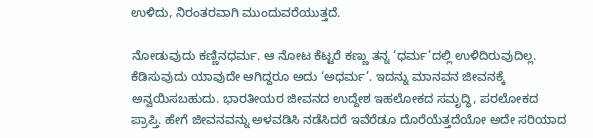ಉಳಿದು, ನಿರಂತರವಾಗಿ ಮುಂದುವರೆಯುತ್ತದೆ.

ನೋಡುವುದು ಕಣ್ಣಿನಧರ್ಮ. ಆ ನೋಟ ಕೆಟ್ಟರೆ ಕಣ್ಣು ತನ್ನ ‘ಧರ್ಮ’ದಲ್ಲಿ ಉಳಿದಿರುವುದಿಲ್ಲ. ಕೆಡಿಸುವುದು ಯಾವುದೇ ಆಗಿದ್ದರೂ ಅದು ‘ಅಧರ್ಮ’. ಇದನ್ನು ಮಾನವನ ಜೀವನಕ್ಕೆ ಅನ್ವಯಿಸಬಹುದು. ಭಾರತೀಯರ ಜೀವನದ ಉದ್ದೇಶ ಇಹಲೋಕದ ಸಮೃದ್ಧಿ, ಪರಲೋಕದ ಪ್ರಾಪ್ತಿ. ಹೇಗೆ ಜೀವನವನ್ನು ಅಳವಡಿಸಿ ನಡೆಸಿದರೆ ಇವೆರೆಡೂ ದೊರೆಯೆತ್ತದೆಯೋ ಅದೇ ಸರಿಯಾದ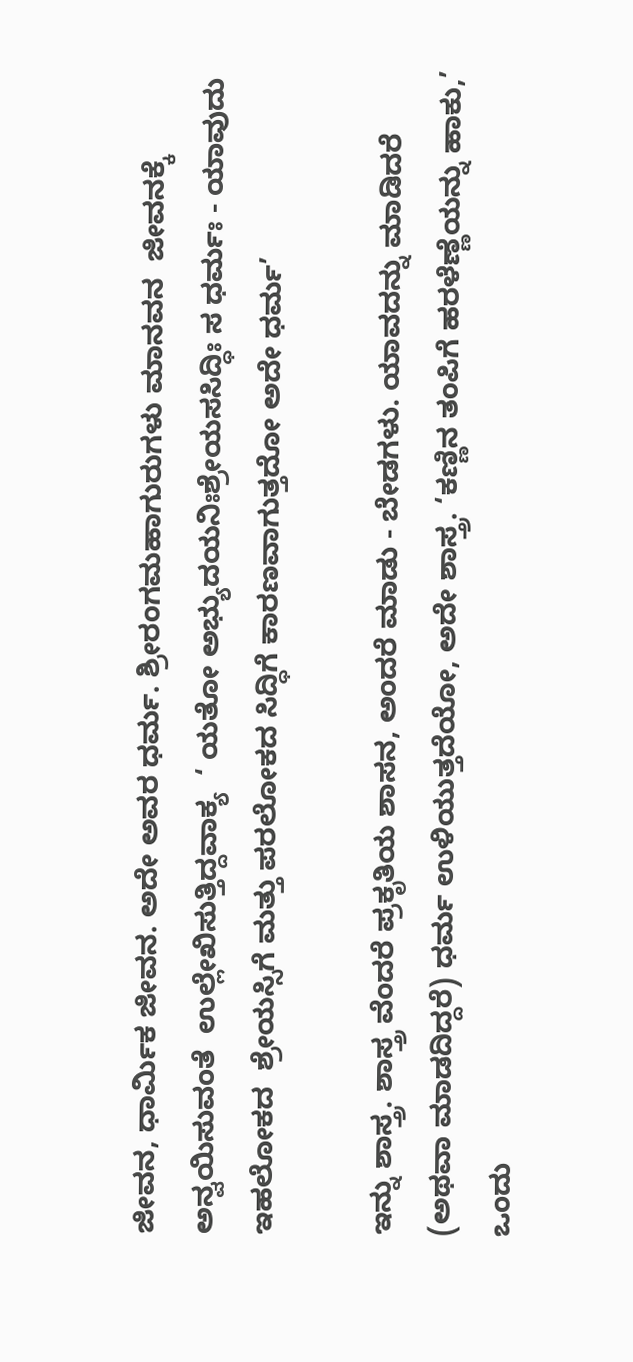ಜೀವನ, ಧಾರ್ಮಿಕ ಜೀವನ. ಅದೇ ಅವರ ಧರ್ಮ. ಶ್ರೀರಂಗಮಹಾಗುರುಗಳು ಮಾನವನ  ಜೀವನಕ್ಕೆ ಅನ್ವಯಿಸುವಂತೆ  ಉಲ್ಲೇಖಿಸುತ್ತಿದ್ದವಾಕ್ಯ  ‘ ಯತೋ ಅಭ್ಯುದಯನಿಃಶ್ರೇಯಸಸಿದ್ಧಿಃ ಸ ಧರ್ಮಃ - ಯಾವುದು ಇಹಲೋಕದ  ಶ್ರೇಯಸ್ಸಿಗೆ ಮತ್ತು ಪರಲೋಕದ ಸಿದ್ಧಿಗೆ ಕಾರಣವಾಗುತ್ತದೋ ಅದೇ ಧರ್ಮ’

ಇನ್ನು ಶಾಸ್ತ್ರ. ಶಾಸ್ತ್ರ ವೆಂದರೆ ಪ್ರಕೃತಿಯ ಶಾಸನ, ಅಂದರೆ ಮಾಡು - ಬೇಡಗಳು. ಯಾವದನ್ನು ಮಾಡಿದರೆ (ಅಥವಾ ಮಾಡದಿದ್ದರೆ) ಧರ್ಮ ಉಳಿಯುತ್ತದೆಯೋ, ಅದೇ ಶಾಸ್ತ್ರ. ‘ಕಣ್ಣಿನ ತಂಪಿಗೆ ಹರಳೆಣ್ಣೆಯನ್ನು ಹಾಕು,’ ಒಂದು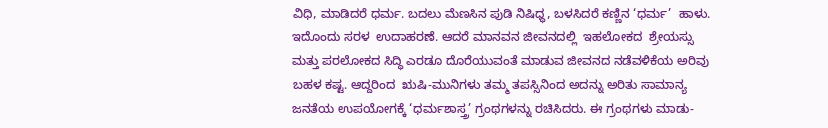ವಿಧಿ, ಮಾಡಿದರೆ ಧರ್ಮ. ಬದಲು ಮೆಣಸಿನ ಪುಡಿ ನಿಷಿಧ್ಧ, ಬಳಸಿದರೆ ಕಣ್ಣಿನ ‘ಧರ್ಮ’  ಹಾಳು. ಇದೊಂದು ಸರಳ  ಉದಾಹರಣೆ. ಆದರೆ ಮಾನವನ ಜೀವನದಲ್ಲಿ  ಇಹಲೋಕದ  ಶ್ರೇಯಸ್ಸು  ಮತ್ತು ಪರಲೋಕದ ಸಿದ್ಧಿ ಎರಡೂ ದೊರೆಯುವಂತೆ ಮಾಡುವ ಜೀವನದ ನಡೆವಳಿಕೆಯ ಅರಿವು ಬಹಳ ಕಷ್ಟ. ಆದ್ದರಿಂದ  ಋಷಿ-ಮುನಿಗಳು ತಮ್ಮ ತಪಸ್ಸಿನಿಂದ ಅದನ್ನು ಅರಿತು ಸಾಮಾನ್ಯ ಜನತೆಯ ಉಪಯೋಗಕ್ಕೆ ‘ಧರ್ಮಶಾಸ್ತ್ರ’ ಗ್ರಂಥಗಳನ್ನು ರಚಿಸಿದರು. ಈ ಗ್ರಂಥಗಳು ಮಾಡು-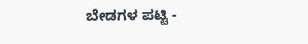ಬೇಡಗಳ ಪಟ್ಟಿ -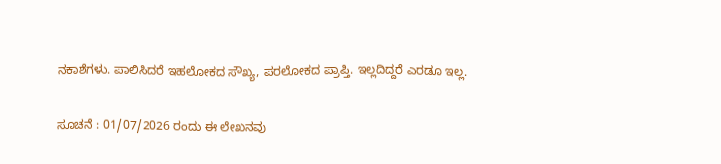ನಕಾಶೆಗಳು. ಪಾಲಿಸಿದರೆ ಇಹಲೋಕದ ಸೌಖ್ಯ, ಪರಲೋಕದ ಪ್ರಾಪ್ತಿ. ಇಲ್ಲದಿದ್ದರೆ ಎರಡೂ ಇಲ್ಲ.

ಸೂಚನೆ : 01/07/2026 ರಂದು ಈ ಲೇಖನವು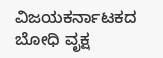ವಿಜಯಕರ್ನಾಟಕದ ಬೋಧಿ ವೃಕ್ಷ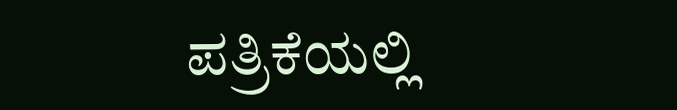ಪತ್ರಿಕೆಯಲ್ಲಿ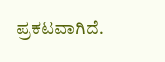ಪ್ರಕಟವಾಗಿದೆ.